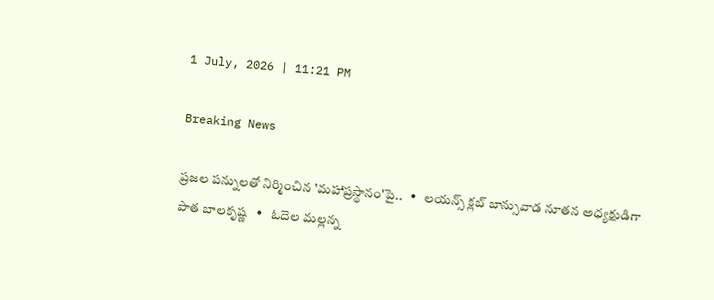1 July, 2026 | 11:21 PM

Breaking News

ప్రజల పన్నులతో నిర్మించిన 'మహాప్రస్థానం'పై..   •   లయన్స్ క్లబ్ బాన్సువాడ నూతన అధ్యక్షుడిగా పాత బాలకృష్ణ   •   ఓదెల మల్లన్న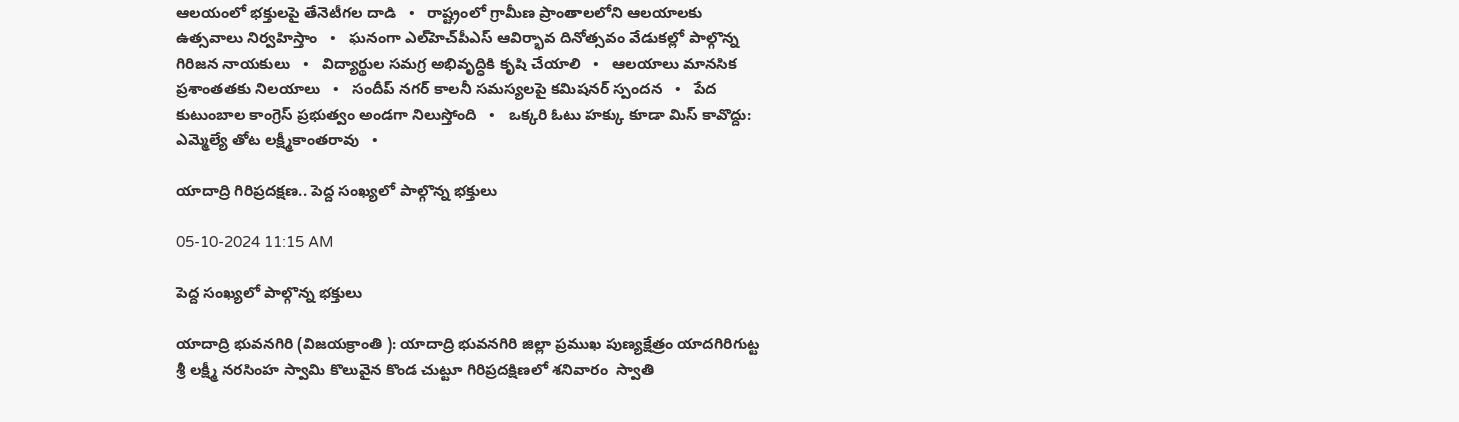ఆలయంలో భక్తులపై తేనెటీగల దాడి   •   రాష్ట్రంలో గ్రామీణ ప్రాంతాలలోని ఆలయాలకు ఉత్సవాలు నిర్వహిస్తాం   •   ఘనంగా ఎల్‌హెచ్‌పీఎస్ ఆవిర్భావ దినోత్సవం వేడుకల్లో పాల్గొన్న గిరిజన నాయకులు   •   విద్యార్థుల సమగ్ర అభివృద్ధికి కృషి చేయాలి   •   ఆలయాలు మానసిక ప్రశాంతతకు నిలయాలు   •   సందీప్ నగర్ కాలనీ సమస్యలపై కమిషనర్ స్పందన   •   పేద కుటుంబాల కాంగ్రెస్ ప్రభుత్వం అండగా నిలుస్తోంది   •   ఒక్కరి ఓటు హక్కు కూడా మిస్ కావొద్దు: ఎమ్మెల్యే తోట లక్ష్మీకాంతరావు   •

యాదాద్రి గిరిప్రదక్షణ.. పెద్ద సంఖ్యలో పాల్గొన్న భక్తులు

05-10-2024 11:15 AM

పెద్ద సంఖ్యలో పాల్గొన్న భక్తులు

యాదాద్రి భువనగిరి (విజయక్రాంతి ): యాదాద్రి భువనగిరి జిల్లా ప్రముఖ పుణ్యక్షేత్రం యాదగిరిగుట్ట శ్రీ లక్ష్మీ నరసింహ స్వామి కొలువైన కొండ చుట్టూ గిరిప్రదక్షిణలో శనివారం  స్వాతి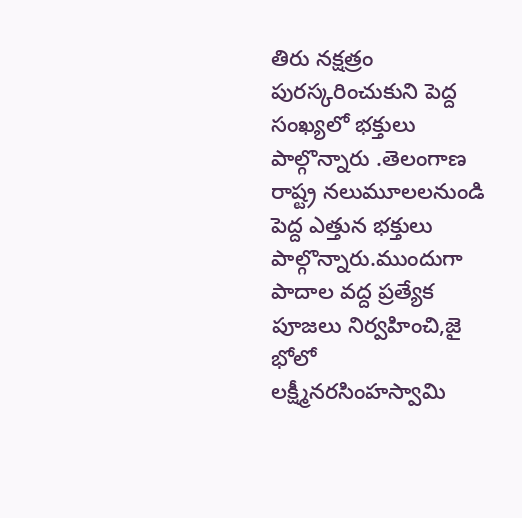తిరు నక్షత్రం పురస్కరించుకుని పెద్ద సంఖ్యలో భక్తులు పాల్గొన్నారు .తెలంగాణ రాష్ట్ర నలుమూలలనుండి పెద్ద ఎత్తున భక్తులు పాల్గొన్నారు.ముందుగా పాదాల వద్ద ప్రత్యేక పూజలు నిర్వహించి,జై భోలో లక్ష్మీనరసింహస్వామి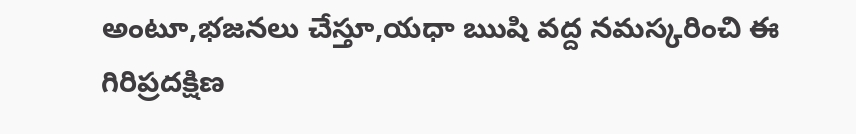అంటూ,భజనలు చేస్తూ,యధా ఋషి వద్ద నమస్కరించి ఈ గిరిప్రదక్షిణ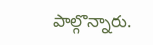పాల్గొన్నారు.